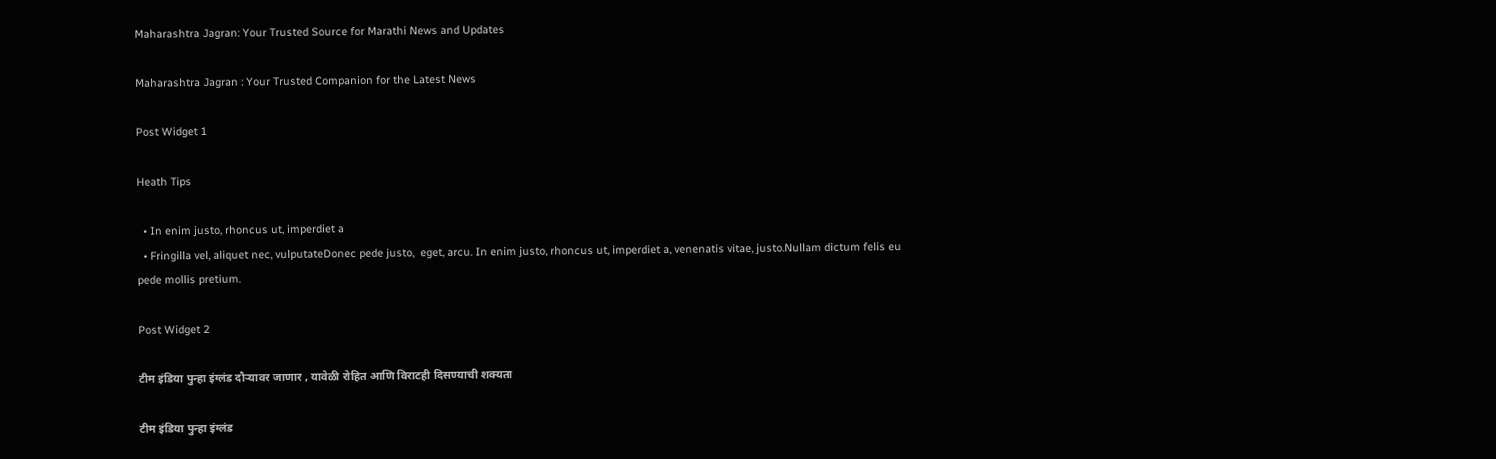Maharashtra Jagran: Your Trusted Source for Marathi News and Updates

Maharashtra Jagran : Your Trusted Companion for the Latest News

Post Widget 1

Heath Tips

  • In enim justo, rhoncus ut, imperdiet a
  • Fringilla vel, aliquet nec, vulputateDonec pede justo,  eget, arcu. In enim justo, rhoncus ut, imperdiet a, venenatis vitae, justo.Nullam dictum felis eu pede mollis pretium.

Post Widget 2

टीम इंडिया पुन्हा इंग्लंड दौऱ्यावर जाणार , यावेळी रोहित आणि विराटही दिसण्याची शक्यता

टीम इंडिया पुन्हा इंग्लंड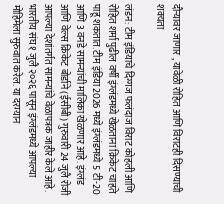दौऱ्यावर जाणार , यावेळी रोहित आणि विराटही दिसण्याची शक्यता

लंडन: टीम इंडियाचे दिग्गज फलंदाज विराट कोहली आणि रोहित शर्मा पुढील वर्षी इंग्लंडमध्ये खेळताना क्रिकेट चाहते पाहू शकतात. टीम इंडिया 2026 मध्ये इंग्लंडमध्ये 5 टी-20 आणि 3 वनडे सामन्यांची मालिका खेळणार आहे. इंग्लंड आणि वेल्स क्रिकेट बोर्डाने (ईसीबी) गुरुवारी 24 जुलै रोजी आपल्या देशांतर्गत सामन्यांचे वेळापत्रक जाहीर केले आहे. भारतीय संघ १ जुलै २०२६ पासून इंग्लंडमध्ये आपल्या मोहिमेला सुरुवात करेल. या दरम्यान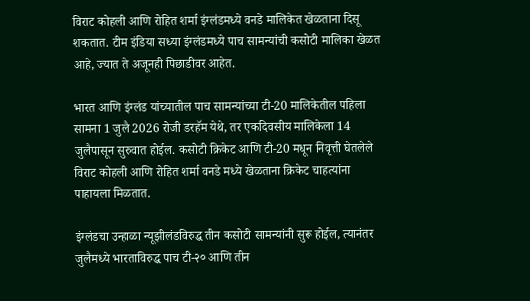विराट कोहली आणि रोहित शर्मा इंग्लंडमध्ये वनडे मालिकेत खेळताना दिसू शकतात. टीम इंडिया सध्या इंग्लंडमध्ये पाच सामन्यांची कसोटी मालिका खेळत आहे, ज्यात ते अजूनही पिछाडीवर आहेत.

भारत आणि इंग्लंड यांच्यातील पाच सामन्यांच्या टी-20 मालिकेतील पहिला सामना 1 जुलै 2026 रोजी डरहॅम येथे, तर एकदिवसीय मालिकेला 14 जुलैपासून सुरुवात होईल. कसोटी क्रिकेट आणि टी-20 मधून निवृत्ती घेतलेले विराट कोहली आणि रोहित शर्मा वनडे मध्ये खेळताना क्रिकेट चाहत्यांना पाहायला मिळतात.

इंग्लंडचा उन्हाळा न्यूझीलंडविरुद्ध तीन कसोटी सामन्यांनी सुरू होईल, त्यानंतर जुलैमध्ये भारताविरुद्ध पाच टी-२० आणि तीन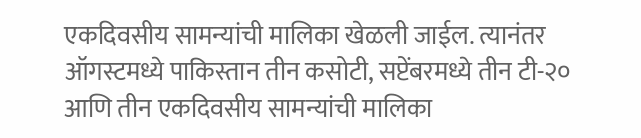एकदिवसीय सामन्यांची मालिका खेळली जाईल. त्यानंतर ऑगस्टमध्ये पाकिस्तान तीन कसोटी, सप्टेंबरमध्ये तीन टी-२० आणि तीन एकदिवसीय सामन्यांची मालिका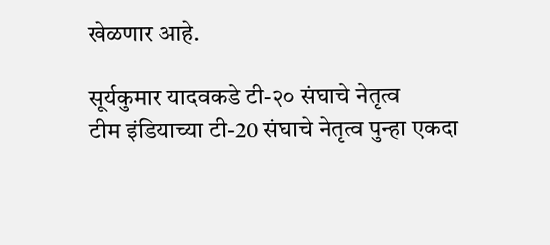खेळणार आहे.

सूर्यकुमार यादवकडे टी-२० संघाचे नेतृत्व
टीम इंडियाच्या टी-20 संघाचे नेतृत्व पुन्हा एकदा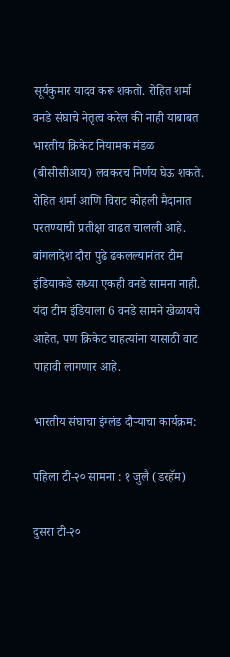सूर्यकुमार यादव करू शकतो. रोहित शर्मा वनडे संघाचे नेतृत्व करेल की नाही याबाबत भारतीय क्रिकेट नियामक मंडळ (बीसीसीआय) लवकरच निर्णय घेऊ शकते. रोहित शर्मा आणि विराट कोहली मैदानात परतण्याची प्रतीक्षा वाढत चालली आहे. बांगलादेश दौरा पुढे ढकलल्यानंतर टीम इंडियाकडे सध्या एकही वनडे सामना नाही. यंदा टीम इंडियाला 6 वनडे सामने खेळायचे आहेत, पण क्रिकेट चाहत्यांना यासाठी वाट पाहावी लागणार आहे.

भारतीय संघाचा इंग्लंड दौऱ्याचा कार्यक्रम:

पहिला टी-२० सामना : १ जुलै (डरहॅम)

दुसरा टी-२०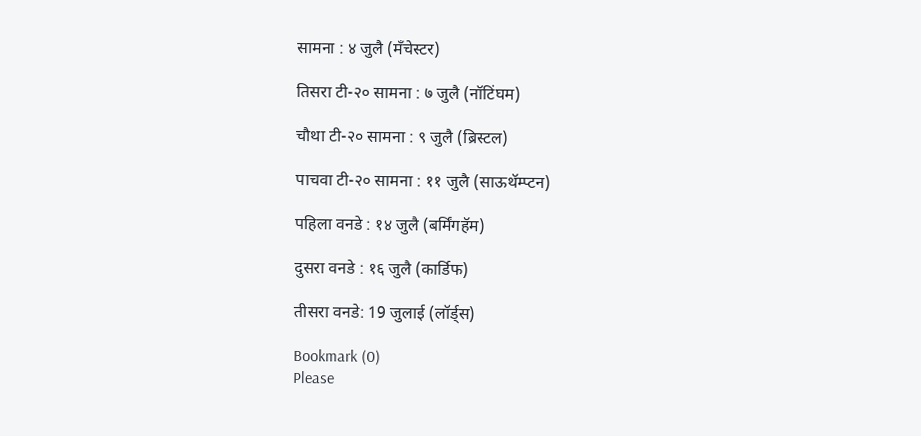सामना : ४ जुलै (मँचेस्टर)

तिसरा टी-२० सामना : ७ जुलै (नॉटिंघम)

चौथा टी-२० सामना : ९ जुलै (ब्रिस्टल)

पाचवा टी-२० सामना : ११ जुलै (साऊथॅम्प्टन)

पहिला वनडे : १४ जुलै (बर्मिंगहॅम)

दुसरा वनडे : १६ जुलै (कार्डिफ)

तीसरा वनडे: 19 जुलाई (लॉर्ड्स)

Bookmark (0)
Please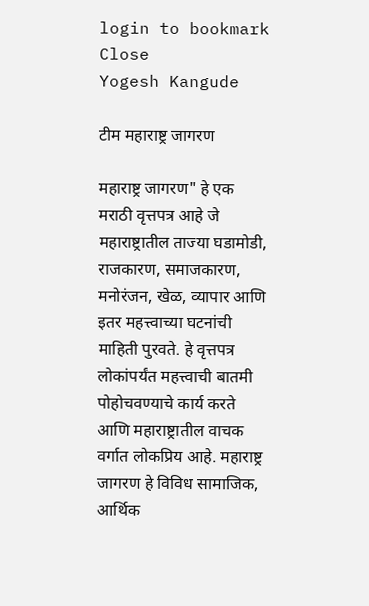login to bookmark Close
Yogesh Kangude

टीम महाराष्ट्र जागरण

महाराष्ट्र जागरण" हे एक मराठी वृत्तपत्र आहे जे महाराष्ट्रातील ताज्या घडामोडी, राजकारण, समाजकारण, मनोरंजन, खेळ, व्यापार आणि इतर महत्त्वाच्या घटनांची माहिती पुरवते. हे वृत्तपत्र लोकांपर्यंत महत्त्वाची बातमी पोहोचवण्याचे कार्य करते आणि महाराष्ट्रातील वाचक वर्गात लोकप्रिय आहे. महाराष्ट्र जागरण हे विविध सामाजिक, आर्थिक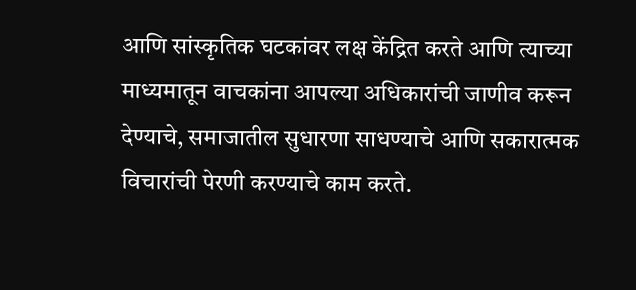आणि सांस्कृतिक घटकांवर लक्ष केंद्रित करते आणि त्याच्या माध्यमातून वाचकांना आपल्या अधिकारांची जाणीव करून देण्याचे, समाजातील सुधारणा साधण्याचे आणि सकारात्मक विचारांची पेरणी करण्याचे काम करते.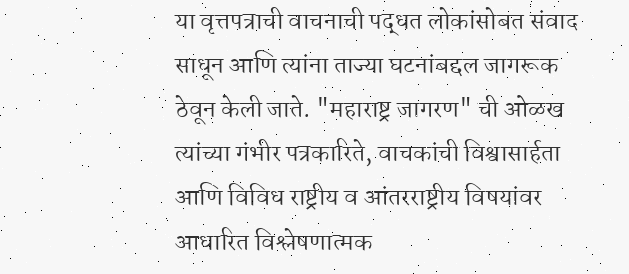या वृत्तपत्राची वाचनाची पद्धत लोकांसोबत संवाद साधून आणि त्यांना ताज्या घटनांबद्दल जागरूक ठेवून केली जाते. "महाराष्ट्र जागरण" ची ओळख त्यांच्या गंभीर पत्रकारिते, वाचकांची विश्वासार्हता आणि विविध राष्ट्रीय व आंतरराष्ट्रीय विषयांवर आधारित विश्लेषणात्मक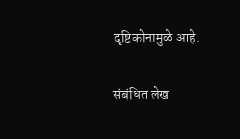दृष्टिकोनामुळे आहे.

संबंधित लेख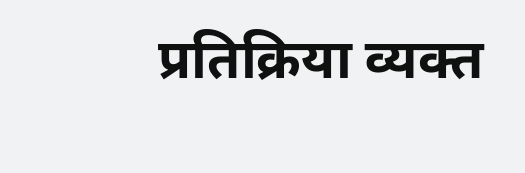प्रतिक्रिया व्यक्त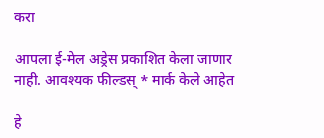करा

आपला ई-मेल अड्रेस प्रकाशित केला जाणार नाही. आवश्यक फील्डस् * मार्क केले आहेत

हे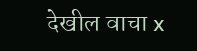देखील वाचा x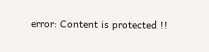error: Content is protected !!